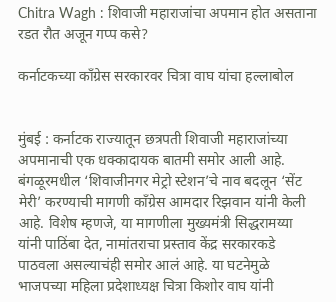Chitra Wagh : शिवाजी महाराजांचा अपमान होत असताना रडत रौत अजून गप्प कसे?

कर्नाटकच्या काँग्रेस सरकारवर चित्रा वाघ यांचा हल्लाबोल


मुंबई : कर्नाटक राज्यातून छत्रपती शिवाजी महाराजांच्या अपमानाची एक धक्कादायक बातमी समोर आली आहे. बंगळूरमधील ‘शिवाजीनगर मेट्रो स्टेशन’चे नाव बदलून ‘सेंट मेरी’ करण्याची मागणी काँग्रेस आमदार रिझवान यांनी केली आहे. विशेष म्हणजे, या मागणीला मुख्यमंत्री सिद्धरामय्या यांनी पाठिंबा देत, नामांतराचा प्रस्ताव केंद्र सरकारकडे पाठवला असल्याचंही समोर आलं आहे. या घटनेमुळे भाजपच्या महिला प्रदेशाध्यक्ष चित्रा किशोर वाघ यांनी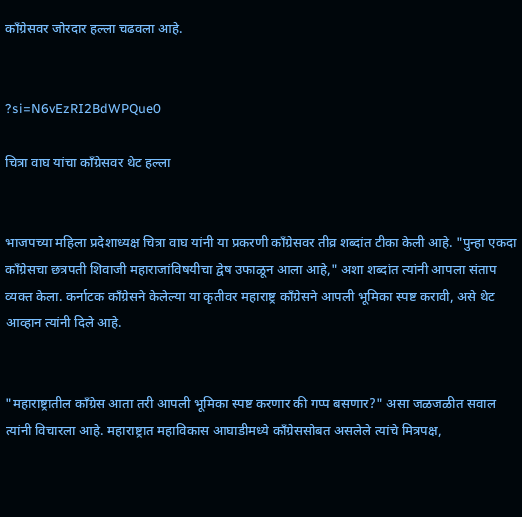काँग्रेसवर जोरदार हल्ला चढवला आहे.


?si=N6vEzRI2BdWPQue0

चित्रा वाघ यांचा काँग्रेसवर थेट हल्ला


भाजपच्या महिला प्रदेशाध्यक्ष चित्रा वाघ यांनी या प्रकरणी काँग्रेसवर तीव्र शब्दांत टीका केली आहे. "पुन्हा एकदा काँग्रेसचा छत्रपती शिवाजी महाराजांविषयीचा द्वेष उफाळून आला आहे," अशा शब्दांत त्यांनी आपला संताप व्यक्त केला. कर्नाटक काँग्रेसने केलेल्या या कृतीवर महाराष्ट्र काँग्रेसने आपली भूमिका स्पष्ट करावी, असे थेट आव्हान त्यांनी दिले आहे.


"महाराष्ट्रातील काँग्रेस आता तरी आपली भूमिका स्पष्ट करणार की गप्प बसणार?" असा जळजळीत सवाल त्यांनी विचारला आहे. महाराष्ट्रात महाविकास आघाडीमध्ये काँग्रेससोबत असलेले त्यांचे मित्रपक्ष,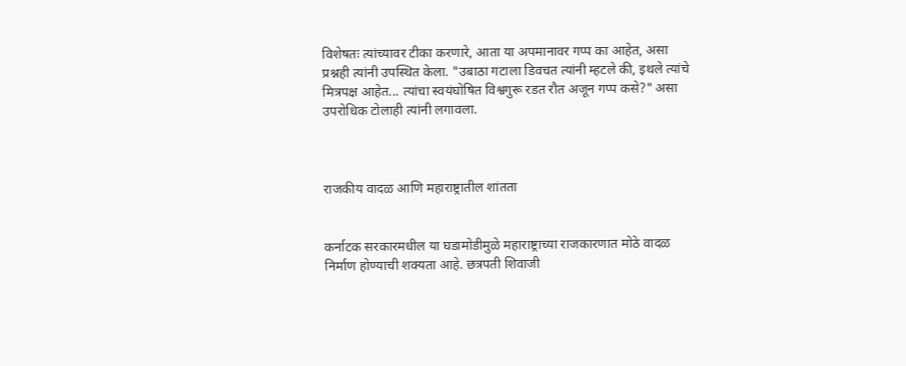विशेषतः त्यांच्यावर टीका करणारे, आता या अपमानावर गप्प का आहेत, असा प्रश्नही त्यांनी उपस्थित केला. "उबाठा गटाला डिवचत त्यांनी म्हटले की, इथले त्यांचे मित्रपक्ष आहेत... त्यांचा स्वयंघोषित विश्वगुरू रडत रौत अजून गप्प कसे?" असा उपरोधिक टोलाही त्यांनी लगावला.



राजकीय वादळ आणि महाराष्ट्रातील शांतता


कर्नाटक सरकारमधील या घडामोडीमुळे महाराष्ट्राच्या राजकारणात मोठे वादळ निर्माण होण्याची शक्यता आहे. छत्रपती शिवाजी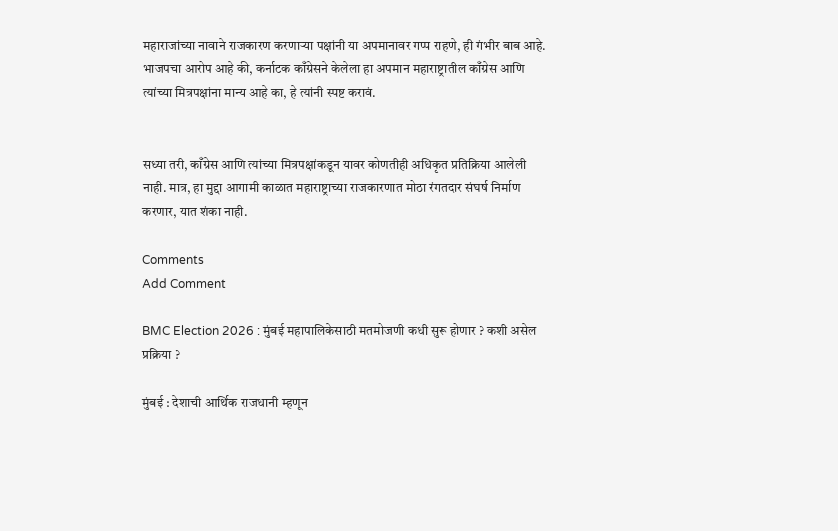महाराजांच्या नावाने राजकारण करणाऱ्या पक्षांनी या अपमानावर गप्प राहणे, ही गंभीर बाब आहे. भाजपचा आरोप आहे की, कर्नाटक काँग्रेसने केलेला हा अपमान महाराष्ट्रातील काँग्रेस आणि त्यांच्या मित्रपक्षांना मान्य आहे का, हे त्यांनी स्पष्ट करावं.


सध्या तरी, काँग्रेस आणि त्यांच्या मित्रपक्षांकडून यावर कोणतीही अधिकृत प्रतिक्रिया आलेली नाही. मात्र, हा मुद्दा आगामी काळात महाराष्ट्राच्या राजकारणात मोठा रंगतदार संघर्ष निर्माण करणार, यात शंका नाही.

Comments
Add Comment

BMC Election 2026 : मुंबई महापालिकेसाठी मतमोजणी कधी सुरू होणार ? कशी असेल प्रक्रिया ?

मुंबई : देशाची आर्थिक राजधानी म्हणून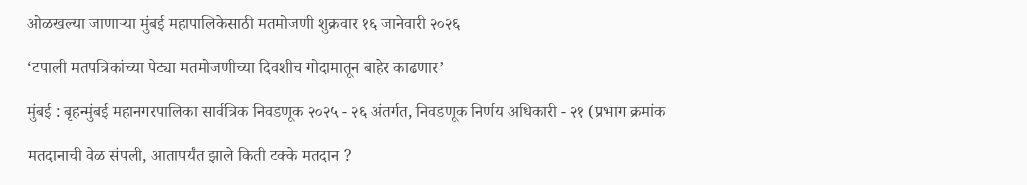ओळखल्या जाणाऱ्या मुंबई महापालिकेसाठी मतमोजणी शुक्रवार १६ जानेवारी २०२६

‘टपाली मतपत्रिकांच्या पेट्या मतमोजणीच्या दिवशीच गोदामातून बाहेर काढणार’

मुंबई : बृहन्मुंबई महानगरपालिका सार्वत्रिक निवडणूक २०२५ - २६ अंतर्गत, निवडणूक निर्णय अधिकारी - २१ (प्रभाग क्रमांक

मतदानाची वेळ संपली, आतापर्यंत झाले किती टक्के मतदान ?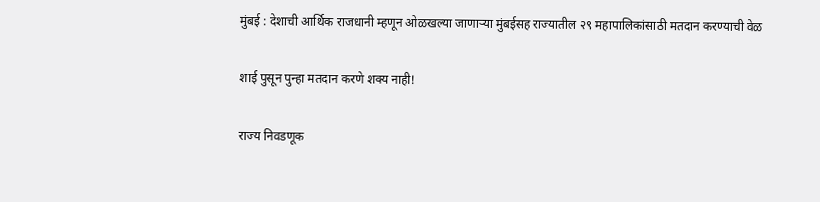मुंबई : देशाची आर्थिक राजधानी म्हणून ओळखल्या जाणाऱ्या मुंबईसह राज्यातील २९ महापालिकांसाठी मतदान करण्याची वेळ

शाई पुसून पुन्हा मतदान करणे शक्य नाही!

राज्य निवडणूक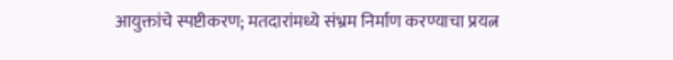आयुक्तांचे स्पष्टीकरण; मतदारांमध्ये संभ्रम निर्माण करण्याचा प्रयत्न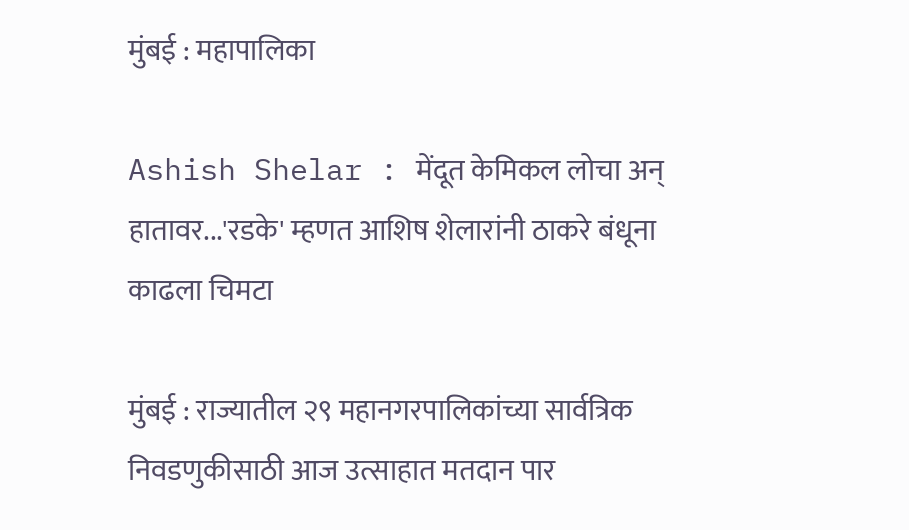मुंबई : महापालिका

Ashish Shelar : मेंदूत केमिकल लोचा अन् हातावर...'रडके' म्हणत आशिष शेलारांनी ठाकरे बंधूना काढला चिमटा

मुंबई : राज्यातील २९ महानगरपालिकांच्या सार्वत्रिक निवडणुकीसाठी आज उत्साहात मतदान पार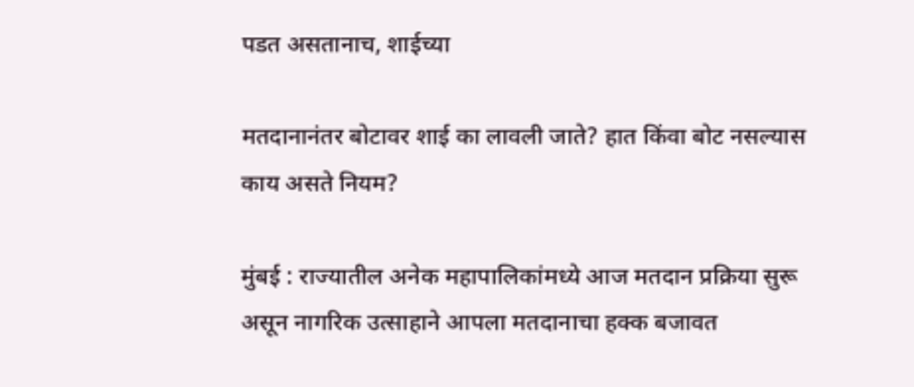पडत असतानाच, शाईच्या

मतदानानंतर बोटावर शाई का लावली जाते? हात किंवा बोट नसल्यास काय असते नियम?

मुंबई : राज्यातील अनेक महापालिकांमध्ये आज मतदान प्रक्रिया सुरू असून नागरिक उत्साहाने आपला मतदानाचा हक्क बजावत